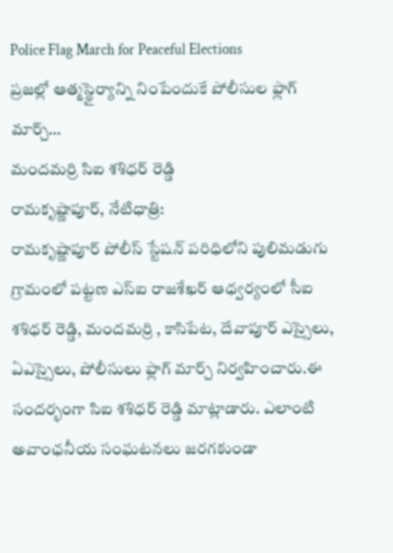Police Flag March for Peaceful Elections
ప్రజల్లో ఆత్మస్థైర్యాన్ని నింపేందుకే పోలీసుల ఫ్లాగ్ మార్చ్…
మందమర్రి సిఐ శశిధర్ రెడ్డి
రామకృష్ణాపూర్, నేటిధాత్రి:
రామకృష్ణాపూర్ పోలీస్ స్టేషన్ పరిధిలోని పులిమడుగు గ్రామంలో పట్టణ ఎస్ఐ రాజశేఖర్ ఆధ్వర్యంలో సీఐ శశిధర్ రెడ్డి, మందమర్రి , కాసిపేట, దేవాపూర్ ఎస్సైలు, ఏఎస్సైలు, పోలీసులు ఫ్లాగ్ మార్చ్ నిర్వహించారు.ఈ సందర్భంగా సిఐ శశిధర్ రెడ్డి మాట్లాడారు. ఎలాంటి అవాంఛనీయ సంఘటనలు జరగకుండా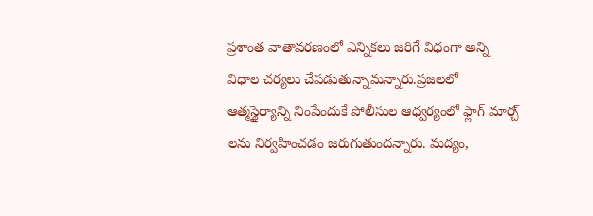ప్రశాంత వాతావరణంలో ఎన్నికలు జరిగే విధంగా అన్ని విధాల చర్యలు చేపడుతున్నామన్నారు.ప్రజలలో ఆత్మస్థైర్యాన్ని నింపేందుకే పోలీసుల ఆధ్వర్యంలో ఫ్లాగ్ మార్చ్ లను నిర్వహించడం జరుగుతుందన్నారు. మద్యం,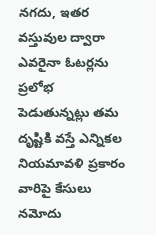నగదు, ఇతర వస్తువుల ద్వారా ఎవరైనా ఓటర్లను ప్రలోభ పెడుతున్నట్లు తమ దృష్టికి వస్తే ఎన్నికల నియమావళి ప్రకారం వారిపై కేసులు నమోదు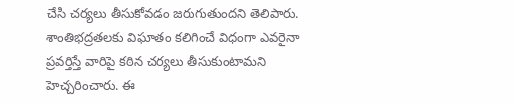చేసి చర్యలు తీసుకోవడం జరుగుతుందని తెలిపారు. శాంతిభద్రతలకు విఘాతం కలిగించే విధంగా ఎవరైనా ప్రవర్తిస్తే వారిపై కఠిన చర్యలు తీసుకుంటామని హెచ్చరించారు. ఈ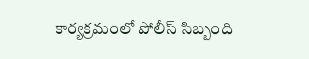కార్యక్రమంలో పోలీస్ సిబ్బంది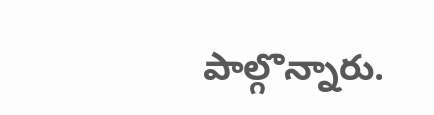పాల్గొన్నారు.